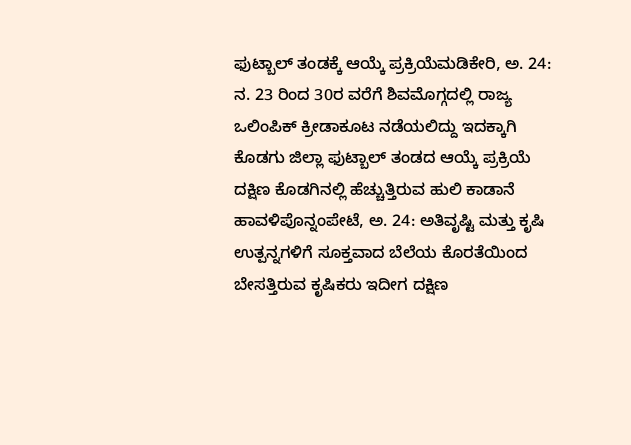ಫುಟ್ಬಾಲ್ ತಂಡಕ್ಕೆ ಆಯ್ಕೆ ಪ್ರಕ್ರಿಯೆಮಡಿಕೇರಿ, ಅ. 24: ನ. 23 ರಿಂದ 30ರ ವರೆಗೆ ಶಿವಮೊಗ್ಗದಲ್ಲಿ ರಾಜ್ಯ ಒಲಿಂಪಿಕ್ ಕ್ರೀಡಾಕೂಟ ನಡೆಯಲಿದ್ದು ಇದಕ್ಕಾಗಿ ಕೊಡಗು ಜಿಲ್ಲಾ ಫುಟ್ಬಾಲ್ ತಂಡದ ಆಯ್ಕೆ ಪ್ರಕ್ರಿಯೆ
ದಕ್ಷಿಣ ಕೊಡಗಿನಲ್ಲಿ ಹೆಚ್ಚುತ್ತಿರುವ ಹುಲಿ ಕಾಡಾನೆ ಹಾವಳಿಪೊನ್ನಂಪೇಟೆ, ಅ. 24: ಅತಿವೃಷ್ಟಿ ಮತ್ತು ಕೃಷಿ ಉತ್ಪನ್ನಗಳಿಗೆ ಸೂಕ್ತವಾದ ಬೆಲೆಯ ಕೊರತೆಯಿಂದ ಬೇಸತ್ತಿರುವ ಕೃಷಿಕರು ಇದೀಗ ದಕ್ಷಿಣ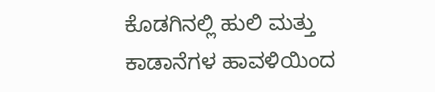ಕೊಡಗಿನಲ್ಲಿ ಹುಲಿ ಮತ್ತು ಕಾಡಾನೆಗಳ ಹಾವಳಿಯಿಂದ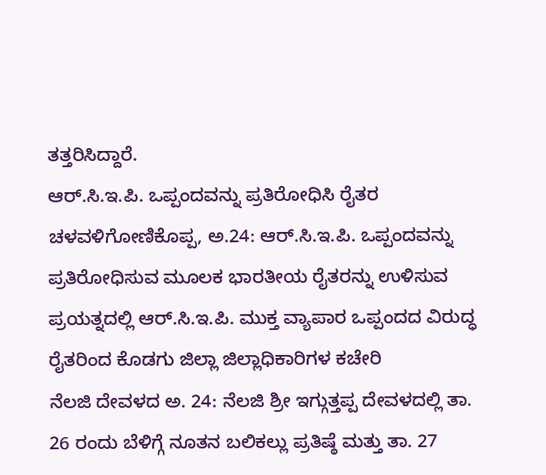ತತ್ತರಿಸಿದ್ದಾರೆ.
ಆರ್.ಸಿ.ಇ.ಪಿ. ಒಪ್ಪಂದವನ್ನು ಪ್ರತಿರೋಧಿಸಿ ರೈತರ ಚಳವಳಿಗೋಣಿಕೊಪ್ಪ, ಅ.24: ಆರ್.ಸಿ.ಇ.ಪಿ. ಒಪ್ಪಂದವನ್ನು ಪ್ರತಿರೋಧಿಸುವ ಮೂಲಕ ಭಾರತೀಯ ರೈತರನ್ನು ಉಳಿಸುವ ಪ್ರಯತ್ನದಲ್ಲಿ ಆರ್.ಸಿ.ಇ.ಪಿ. ಮುಕ್ತ ವ್ಯಾಪಾರ ಒಪ್ಪಂದದ ವಿರುದ್ಧ ರೈತರಿಂದ ಕೊಡಗು ಜಿಲ್ಲಾ ಜಿಲ್ಲಾಧಿಕಾರಿಗಳ ಕಚೇರಿ
ನೆಲಜಿ ದೇವಳದ ಅ. 24: ನೆಲಜಿ ಶ್ರೀ ಇಗ್ಗುತ್ತಪ್ಪ ದೇವಳದಲ್ಲಿ ತಾ. 26 ರಂದು ಬೆಳಿಗ್ಗೆ ನೂತನ ಬಲಿಕಲ್ಲು ಪ್ರತಿಷ್ಠೆ ಮತ್ತು ತಾ. 27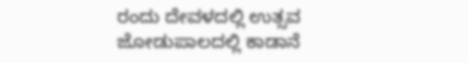ರಂದು ದೇವಳದಲ್ಲಿ ಉತ್ಸವ
ಜೋಡುಪಾಲದಲ್ಲಿ ಕಾಡಾನೆ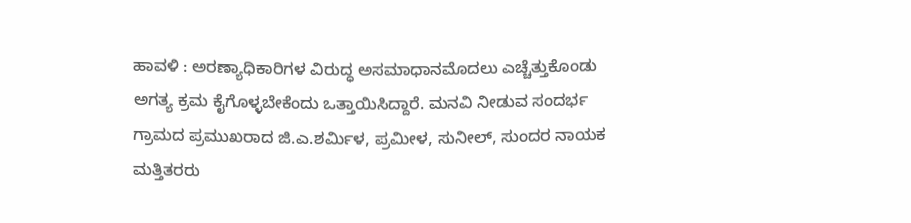ಹಾವಳಿ : ಅರಣ್ಯಾಧಿಕಾರಿಗಳ ವಿರುದ್ಧ ಅಸಮಾಧಾನಮೊದಲು ಎಚ್ಚೆತ್ತುಕೊಂಡು ಅಗತ್ಯ ಕ್ರಮ ಕೈಗೊಳ್ಳಬೇಕೆಂದು ಒತ್ತಾಯಿಸಿದ್ದಾರೆ. ಮನವಿ ನೀಡುವ ಸಂದರ್ಭ ಗ್ರಾಮದ ಪ್ರಮುಖರಾದ ಜಿ.ಎ.ಶರ್ಮಿಳ, ಪ್ರಮೀಳ, ಸುನೀಲ್, ಸುಂದರ ನಾಯಕ ಮತ್ತಿತರರು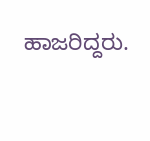ಹಾಜರಿದ್ದರು.